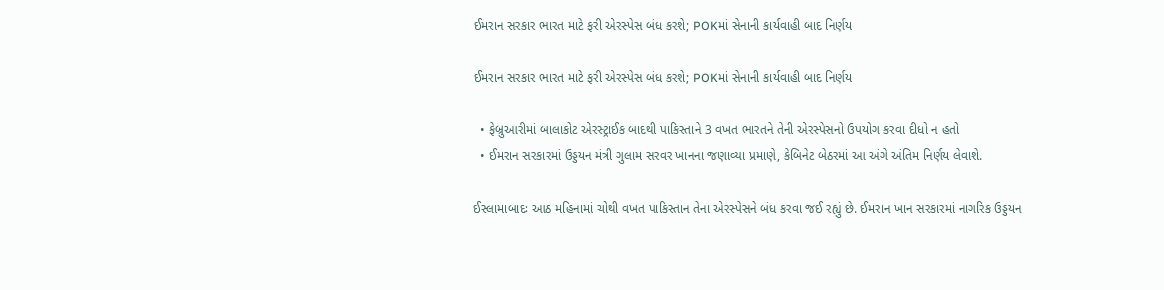ઈમરાન સરકાર ભારત માટે ફરી એરસ્પેસ બંધ કરશે; POKમાં સેનાની કાર્યવાહી બાદ નિર્ણય

ઈમરાન સરકાર ભારત માટે ફરી એરસ્પેસ બંધ કરશે; POKમાં સેનાની કાર્યવાહી બાદ નિર્ણય

  • ફેબ્રુઆરીમાં બાલાકોટ એરસ્ટ્રાઈક બાદથી પાકિસ્તાને 3 વખત ભારતને તેની એરસ્પેસનો ઉપયોગ કરવા દીધો ન હતો
  • ઈમરાન સરકારમાં ઉડ્ડયન મંત્રી ગુલામ સરવર ખાનના જણાવ્યા પ્રમાણે, કેબિનેટ બેઠરમાં આ અંગે અંતિમ નિર્ણય લેવાશે.

ઈસ્લામાબાદઃ આઠ મહિનામાં ચોથી વખત પાકિસ્તાન તેના એરસ્પેસને બંધ કરવા જઈ રહ્યું છે. ઈમરાન ખાન સરકારમાં નાગરિક ઉડ્ડયન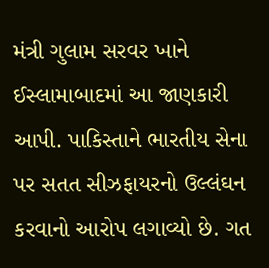મંત્રી ગુલામ સરવર ખાને ઈસ્લામાબાદમાં આ જાણકારી આપી. પાકિસ્તાને ભારતીય સેના પર સતત સીઝફાયરનો ઉલ્લંઘન કરવાનો આરોપ લગાવ્યો છે. ગત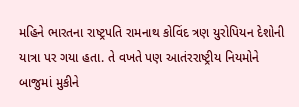મહિને ભારતના રાષ્ટ્રપતિ રામનાથ કોવિંદ ત્રણ યુરોપિયન દેશોની યાત્રા પર ગયા હતા. તે વખતે પણ આતંરરાષ્ટ્રીય નિયમોને બાજુમાં મુકીને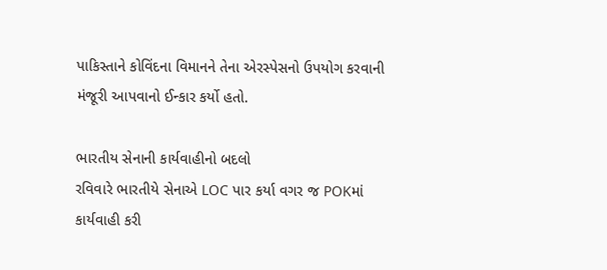પાકિસ્તાને કોવિંદના વિમાનને તેના એરસ્પેસનો ઉપયોગ કરવાની મંજૂરી આપવાનો ઈન્કાર કર્યો હતો.

ભારતીય સેનાની કાર્યવાહીનો બદલો
રવિવારે ભારતીયે સેનાએ LOC પાર કર્યા વગર જ POKમાં કાર્યવાહી કરી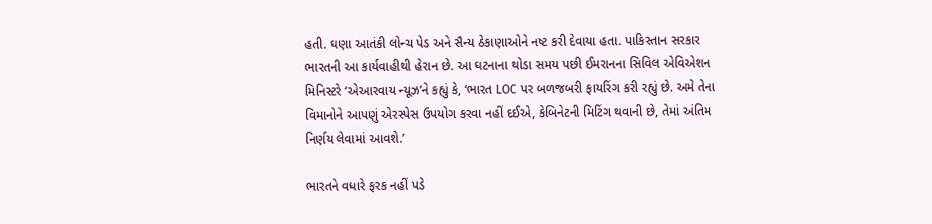હતી. ઘણા આતંકી લોન્ચ પેડ અને સૈન્ય ઠેકાણાઓને નષ્ટ કરી દેવાયા હતા. પાકિસ્તાન સરકાર ભારતની આ કાર્યવાહીથી હેરાન છે. આ ઘટનાના થોડા સમય પછી ઈમરાનના સિવિલ એવિએશન મિનિસ્ટરે ‘એઆરવાય ન્યૂઝ’ને કહ્યું કે, ‘ભારત LOC પર બળજબરી ફાયરિંગ કરી રહ્યું છે. અમે તેના વિમાનોને આપણું એરસ્પેસ ઉપયોગ કરવા નહીં દઈએ, કેબિનેટની મિટિંગ થવાની છે, તેમાં અંતિમ નિર્ણય લેવામાં આવશે.’

ભારતને વધારે ફરક નહીં પડે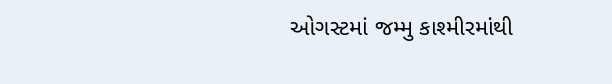ઓગસ્ટમાં જમ્મુ કાશ્મીરમાંથી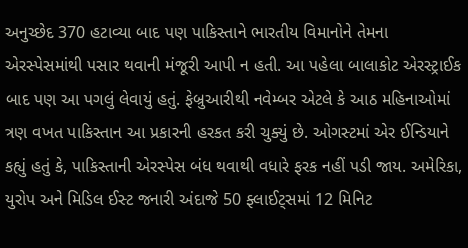અનુચ્છેદ 370 હટાવ્યા બાદ પણ પાકિસ્તાને ભારતીય વિમાનોને તેમના એરસ્પેસમાંથી પસાર થવાની મંજૂરી આપી ન હતી. આ પહેલા બાલાકોટ એરસ્ટ્રાઈક બાદ પણ આ પગલું લેવાયું હતું. ફેબ્રુઆરીથી નવેમ્બર એટલે કે આઠ મહિનાઓમાં ત્રણ વખત પાકિસ્તાન આ પ્રકારની હરકત કરી ચુક્યું છે. ઓગસ્ટમાં એર ઈન્ડિયાને કહ્યું હતું કે, પાકિસ્તાની એરસ્પેસ બંધ થવાથી વધારે ફરક નહીં પડી જાય. અમેરિકા, યુરોપ અને મિડિલ ઈસ્ટ જનારી અંદાજે 50 ફ્લાઈટ્સમાં 12 મિનિટ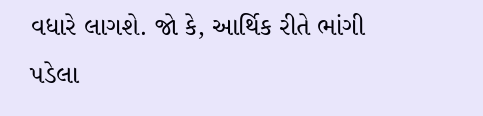વધારે લાગશે. જો કે, આર્થિક રીતે ભાંગી પડેલા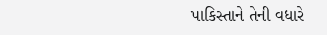પાકિસ્તાને તેની વધારે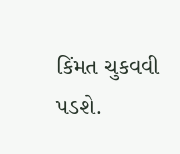કિંમત ચુકવવી પડશે.